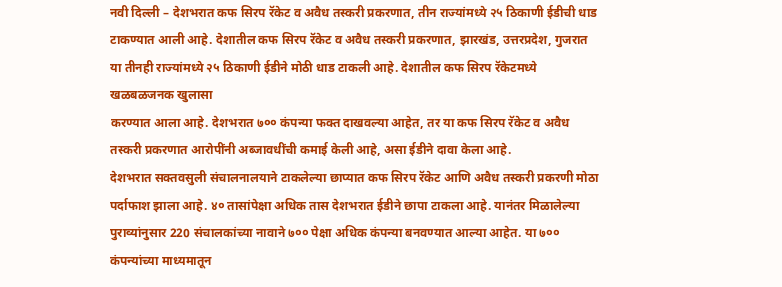नवी दिल्ली – देशभरात कफ सिरप रॅकेट व अवैध तस्करी प्रकरणात, तीन राज्यांमध्ये २५ ठिकाणी ईडीची धाड टाकण्यात आली आहे. देशातील कफ सिरप रॅकेट व अवैध तस्करी प्रकरणात, झारखंड, उत्तरप्रदेश, गुजरात या तीनही राज्यांमध्ये २५ ठिकाणी ईडीने मोठी धाड टाकली आहे. देशातील कफ सिरप रॅकेटमध्ये खळबळजनक खुलासा
करण्यात आला आहे. देशभरात ७०० कंपन्या फक्त दाखवल्या आहेत, तर या कफ सिरप रॅकेट व अवैध तस्करी प्रकरणात आरोपींनी अब्जावधींची कमाई केली आहे, असा ईडीने दावा केला आहे.
देशभरात सक्तवसुली संचालनालयाने टाकलेल्या छाप्यात कफ सिरप रॅकेट आणि अवैध तस्करी प्रकरणी मोठा पर्दाफाश झाला आहे. ४० तासांपेक्षा अधिक तास देशभरात ईडीने छापा टाकला आहे. यानंतर मिळालेल्या पुराव्यांनुसार 220 संचालकांच्या नावाने ७०० पेक्षा अधिक कंपन्या बनवण्यात आल्या आहेत. या ७०० कंपन्यांच्या माध्यमातून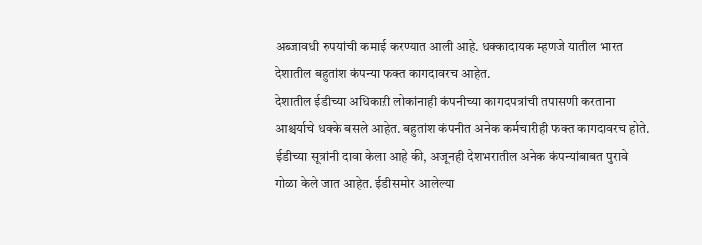अब्जावधी रुपयांची कमाई करण्यात आली आहे. धक्कादायक म्हणजे यातील भारत देशातील बहुतांश कंपन्या फक्त कागदावरच आहेत.
देशातील ईडीच्या अधिकाऱी लोकांनाही कंपनीच्या कागदपत्रांची तपासणी करताना आश्चर्याचे धक्के बसले आहेत. बहुतांश कंपनीत अनेक कर्मचारीही फक्त कागदावरच होते. ईडीच्या सूत्रांनी दावा केला आहे की, अजूनही देशभरातील अनेक कंपन्यांबाबत पुरावे गोळा केले जात आहेत. ईडीसमोर आलेल्या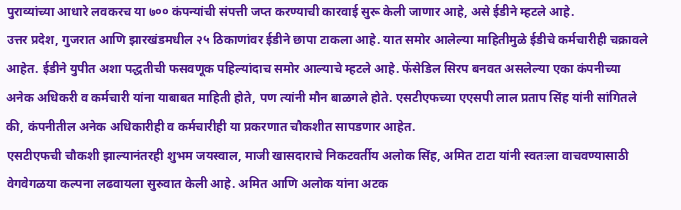पुराव्यांच्या आधारे लवकरच या ७०० कंपन्यांची संपत्ती जप्त करण्याची कारवाई सुरू केली जाणार आहे, असे ईडीने म्हटले आहे.
उत्तर प्रदेश, गुजरात आणि झारखंडमधील २५ ठिकाणांवर ईडीने छापा टाकला आहे. यात समोर आलेल्या माहितीमुळे ईडीचे कर्मचारीही चक्रावले आहेत. ईडीने युपीत अशा पद्धतीची फसवणूक पहिल्यांदाच समोर आल्याचे म्हटले आहे. फेंसेडिल सिरप बनवत असलेल्या एका कंपनीच्या अनेक अधिकरी व कर्मचारी यांना याबाबत माहिती होते, पण त्यांनी मौन बाळगले होते. एसटीएफच्या एएसपी लाल प्रताप सिंह यांनी सांगितले की, कंपनीतील अनेक अधिकारीही व कर्मचारीही या प्रकरणात चौकशीत सापडणार आहेत.
एसटीएफची चौकशी झाल्यानंतरही शुभम जयस्वाल, माजी खासदाराचे निकटवर्तीय अलोक सिंह, अमित टाटा यांनी स्वतःला वाचवण्यासाठी वेगवेगळया कल्पना लढवायला सुरुवात केली आहे. अमित आणि अलोक यांना अटक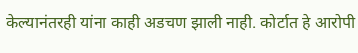केल्यानंतरही यांना काही अडचण झाली नाही. कोर्टात हे आरोपी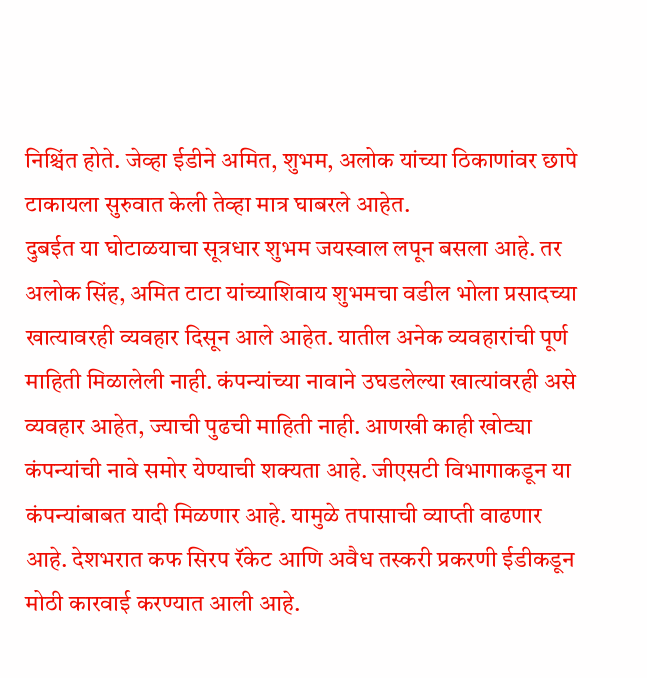निश्चिंत होते. जेव्हा ईडीने अमित, शुभम, अलोक यांच्या ठिकाणांवर छापे टाकायला सुरुवात केली तेव्हा मात्र घाबरले आहेत.
दुबईत या घोटाळयाचा सूत्रधार शुभम जयस्वाल लपून बसला आहे. तर अलोक सिंह, अमित टाटा यांच्याशिवाय शुभमचा वडील भोला प्रसादच्या खात्यावरही व्यवहार दिसून आले आहेत. यातील अनेक व्यवहारांची पूर्ण माहिती मिळालेली नाही. कंपन्यांच्या नावाने उघडलेल्या खात्यांवरही असे व्यवहार आहेत, ज्याची पुढची माहिती नाही. आणखी काही खोट्या कंपन्यांची नावे समोर येण्याची शक्यता आहे. जीएसटी विभागाकडून या कंपन्यांबाबत यादी मिळणार आहे. यामुळे तपासाची व्याप्ती वाढणार आहे. देशभरात कफ सिरप रॅकेट आणि अवैध तस्करी प्रकरणी ईडीकडून मोठी कारवाई करण्यात आली आहे.